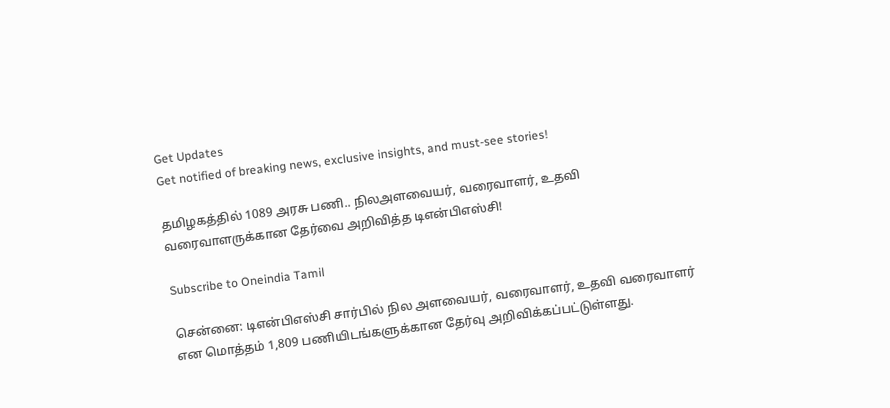Get Updates
Get notified of breaking news, exclusive insights, and must-see stories!

தமிழகத்தில் 1089 அரசு பணி.. நிலஅளவையர், வரைவாளர், உதவி வரைவாளருக்கான தேர்வை அறிவித்த டிஎன்பிஎஸ்சி!

Subscribe to Oneindia Tamil

சென்னை: டிஎன்பிஎஸ்சி சார்பில் நில அளவையர், வரைவாளர், உதவி வரைவாளர் என மொத்தம் 1,809 பணியிடங்களுக்கான தேர்வு அறிவிக்கப்பட்டுள்ளது.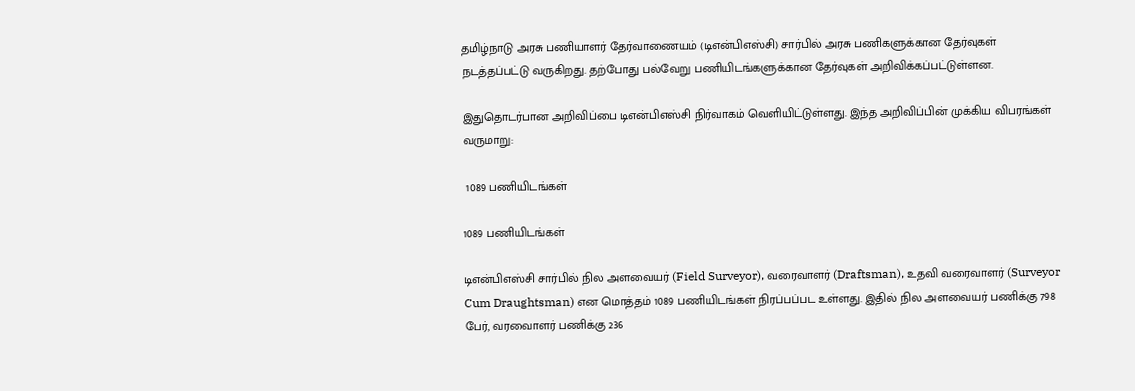தமிழ்நாடு அரசு பணியாளர் தேர்வாணையம் (டிஎன்பிஎஸ்சி) சார்பில் அரசு பணிகளுக்கான தேர்வுகள் நடத்தப்பட்டு வருகிறது. தற்போது பல்வேறு பணியிடங்களுக்கான தேர்வுகள் அறிவிக்கப்பட்டுள்ளன.

இதுதொடர்பான அறிவிப்பை டிஎன்பிஎஸ்சி நிர்வாகம் வெளியிட்டுள்ளது. இந்த அறிவிப்பின் முக்கிய விபரங்கள் வருமாறு:

 1089 பணியிடங்கள்

1089 பணியிடங்கள்

டிஎன்பிஎஸ்சி சார்பில் நில அளவையர் (Field Surveyor), வரைவாளர் (Draftsman), உதவி வரைவாளர் (Surveyor Cum Draughtsman) என மொத்தம் 1089 பணியிடங்கள் நிரப்பப்பட உள்ளது. இதில் நில அளவையர் பணிக்கு 798 பேர், வரவைாளர் பணிக்கு 236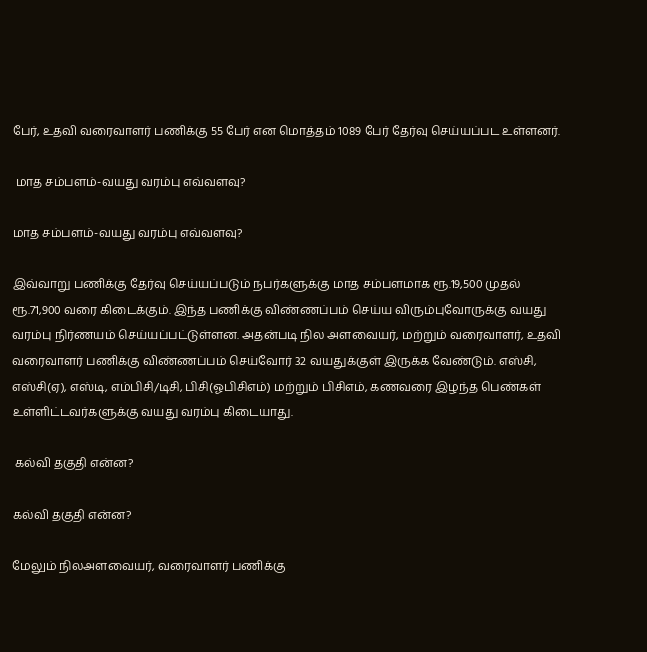பேர், உதவி வரைவாளர் பணிக்கு 55 பேர் என மொத்தம் 1089 பேர் தேர்வு செய்யப்பட உள்ளனர்.

 மாத சம்பளம்-வயது வரம்பு எவ்வளவு?

மாத சம்பளம்-வயது வரம்பு எவ்வளவு?

இவ்வாறு பணிக்கு தேர்வு செய்யப்படும் நபர்களுக்கு மாத சம்பளமாக ரூ.19,500 முதல் ரூ.71,900 வரை கிடைக்கும். இந்த பணிக்கு விண்ணப்பம் செய்ய விரும்புவோருக்கு வயது வரம்பு நிர்ணயம் செய்யப்பட்டுள்ளன. அதன்படி நில அளவையர், மற்றும் வரைவாளர், உதவி வரைவாளர் பணிக்கு விண்ணப்பம் செய்வோர் 32 வயதுக்குள் இருக்க வேண்டும். எஸ்சி, எஸ்சி(ஏ), எஸ்டி, எம்பிசி/டிசி, பிசி(ஓபிசிஎம்) மற்றும் பிசிஎம், கணவரை இழந்த பெண்கள் உள்ளிட்டவர்களுக்கு வயது வரம்பு கிடையாது.

 கல்வி தகுதி என்ன?

கல்வி தகுதி என்ன?

மேலும் நிலஅளவையர், வரைவாளர் பணிக்கு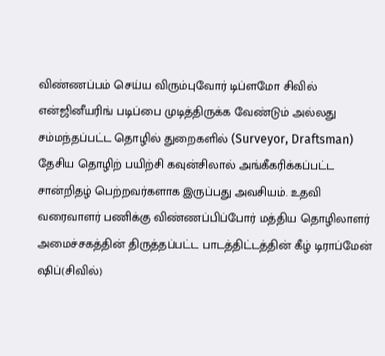விண்ணப்பம் செய்ய விரும்புவோர் டிப்ளமோ சிவில் என்ஜினீயரிங் படிப்பை முடித்திருக்க வேண்டும் அல்லது சம்மந்தப்பட்ட தொழில் துறைகளில் (Surveyor, Draftsman) தேசிய தொழிற் பயிற்சி கவுன்சிலால் அங்கீகரிக்கப்பட்ட சான்றிதழ் பெற்றவர்களாக இருப்பது அவசியம். உதவி வரைவாளர் பணிக்கு விண்ணப்பிப்போர் மத்திய தொழிலாளர் அமைச்சகத்தின் திருத்தப்பட்ட பாடத்திட்டத்தின் கீழ் டிராப்மேன் ஷிப்(சிவில்)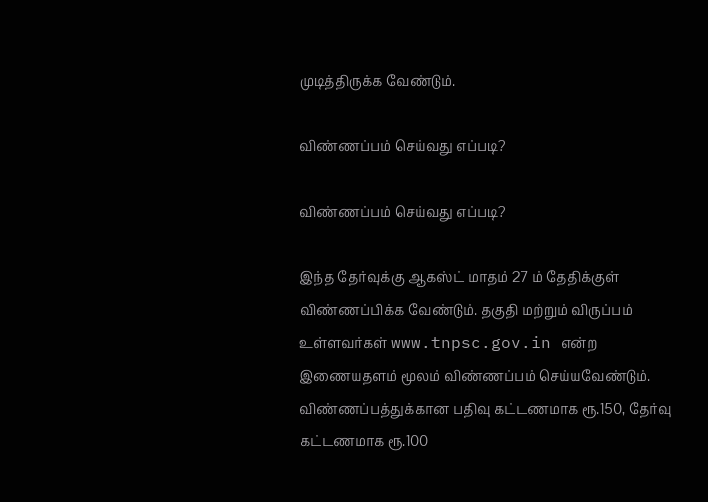முடித்திருக்க வேண்டும்.

விண்ணப்பம் செய்வது எப்படி?

விண்ணப்பம் செய்வது எப்படி?

இந்த தேர்வுக்கு ஆகஸ்ட் மாதம் 27 ம் தேதிக்குள் விண்ணப்பிக்க வேண்டும். தகுதி மற்றும் விருப்பம் உள்ளவர்கள் www.tnpsc.gov.in என்ற இணையதளம் மூலம் விண்ணப்பம் செய்யவேண்டும். விண்ணப்பத்துக்கான பதிவு கட்டணமாக ரூ.150, தேர்வு கட்டணமாக ரூ.100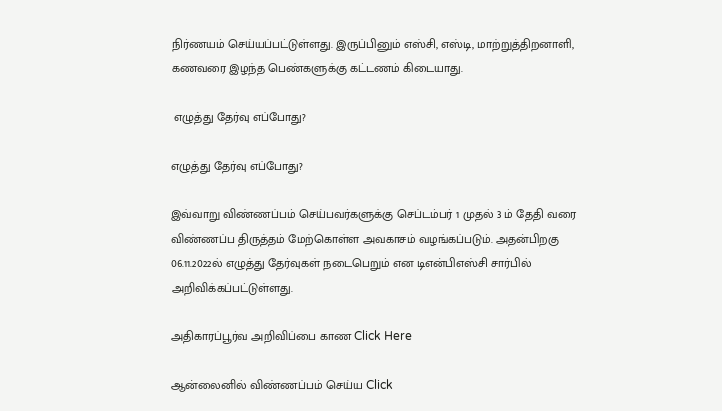நிர்ணயம் செய்யப்பட்டுள்ளது. இருப்பினும் எஸ்சி, எஸ்டி, மாற்றுத்திறனாளி, கணவரை இழந்த பெண்களுக்கு கட்டணம் கிடையாது.

 எழுத்து தேர்வு எப்போது?

எழுத்து தேர்வு எப்போது?

இவ்வாறு விண்ணப்பம் செய்பவர்களுக்கு செப்டம்பர் 1 முதல் 3 ம் தேதி வரை விண்ணப்ப திருத்தம் மேற்கொள்ள அவகாசம் வழங்கப்படும். அதன்பிறகு 06.11.2022ல் எழுத்து தேர்வுகள் நடைபெறும் என டிஎன்பிஎஸ்சி சார்பில் அறிவிக்கப்பட்டுள்ளது.

அதிகாரப்பூர்வ அறிவிப்பை காண Click Here

ஆன்லைனில் விண்ணப்பம் செய்ய Click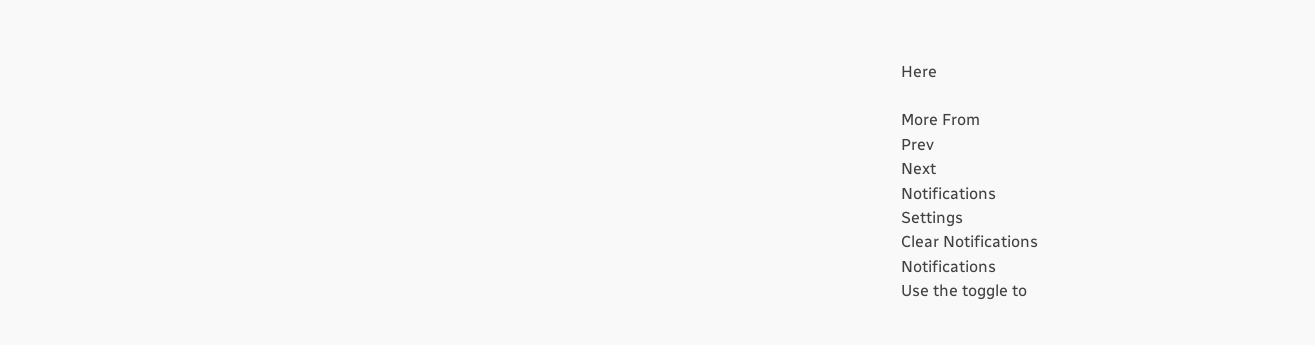Here

More From
Prev
Next
Notifications
Settings
Clear Notifications
Notifications
Use the toggle to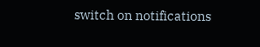switch on notifications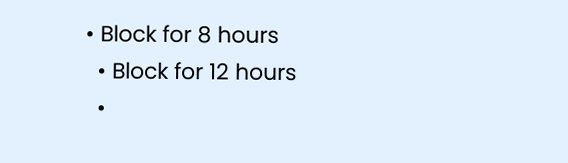• Block for 8 hours
  • Block for 12 hours
  •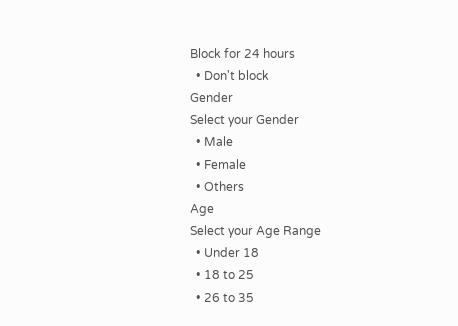Block for 24 hours
  • Don't block
Gender
Select your Gender
  • Male
  • Female
  • Others
Age
Select your Age Range
  • Under 18
  • 18 to 25
  • 26 to 35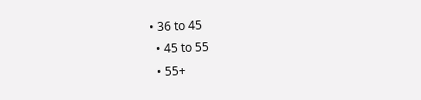• 36 to 45
  • 45 to 55
  • 55+